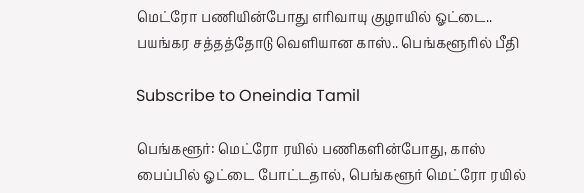மெட்ரோ பணியின்போது எரிவாயு குழாயில் ஓட்டை.. பயங்கர சத்தத்தோடு வெளியான காஸ்.. பெங்களூரில் பீதி

Subscribe to Oneindia Tamil

பெங்களூர்: மெட்ரோ ரயில் பணிகளின்போது, காஸ் பைப்பில் ஓட்டை போட்டதால், பெங்களூர் மெட்ரோ ரயில்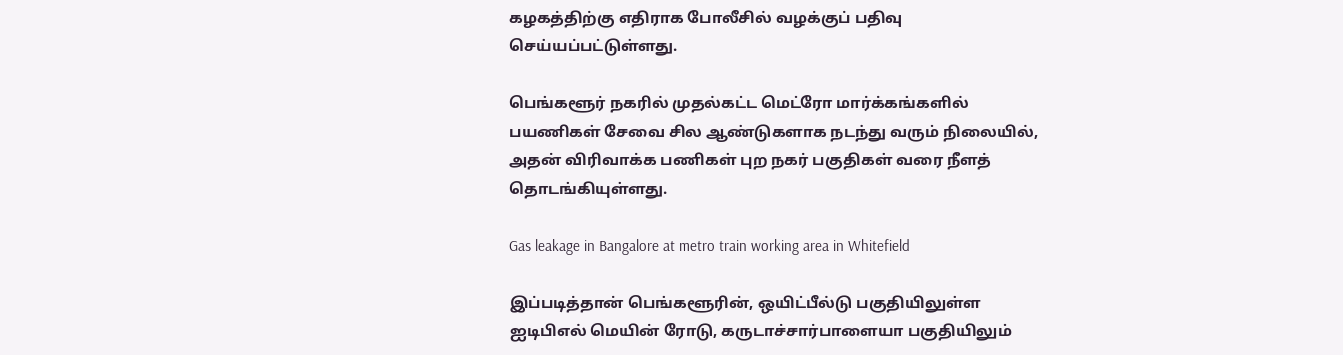கழகத்திற்கு எதிராக போலீசில் வழக்குப் பதிவு செய்யப்பட்டுள்ளது.

பெங்களூர் நகரில் முதல்கட்ட மெட்ரோ மார்க்கங்களில் பயணிகள் சேவை சில ஆண்டுகளாக நடந்து வரும் நிலையில், அதன் விரிவாக்க பணிகள் புற நகர் பகுதிகள் வரை நீளத் தொடங்கியுள்ளது.

Gas leakage in Bangalore at metro train working area in Whitefield

இப்படித்தான் பெங்களூரின், ஒயிட்பீல்டு பகுதியிலுள்ள ஐடிபிஎல் மெயின் ரோடு, கருடாச்சார்பாளையா பகுதியிலும்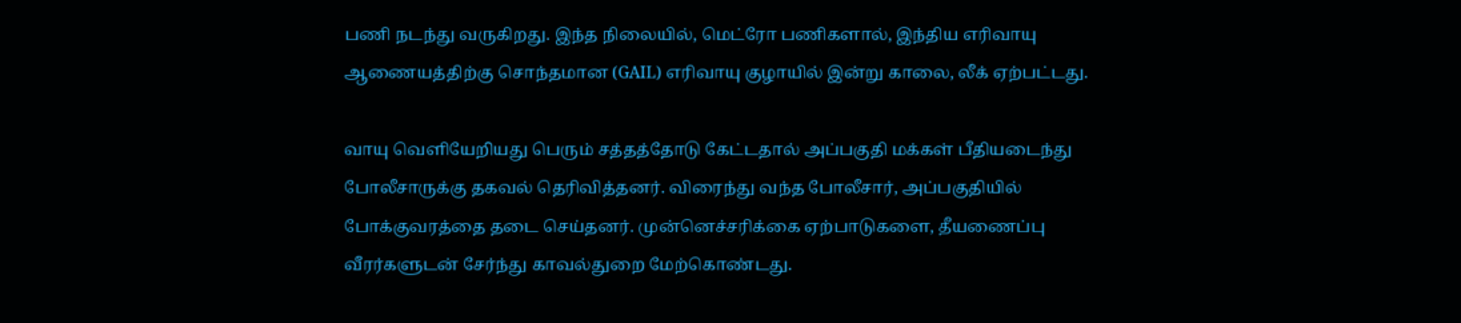பணி நடந்து வருகிறது. இந்த நிலையில், மெட்ரோ பணிகளால், இந்திய எரிவாயு ஆணையத்திற்கு சொந்தமான (GAIL) எரிவாயு குழாயில் இன்று காலை, லீக் ஏற்பட்டது.

வாயு வெளியேறியது பெரும் சத்தத்தோடு கேட்டதால் அப்பகுதி மக்கள் பீதியடைந்து போலீசாருக்கு தகவல் தெரிவித்தனர். விரைந்து வந்த போலீசார், அப்பகுதியில் போக்குவரத்தை தடை செய்தனர். முன்னெச்சரிக்கை ஏற்பாடுகளை, தீயணைப்பு வீரர்களுடன் சேர்ந்து காவல்துறை மேற்கொண்டது.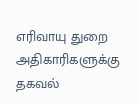எரிவாயு துறை அதிகாரிகளுக்கு தகவல்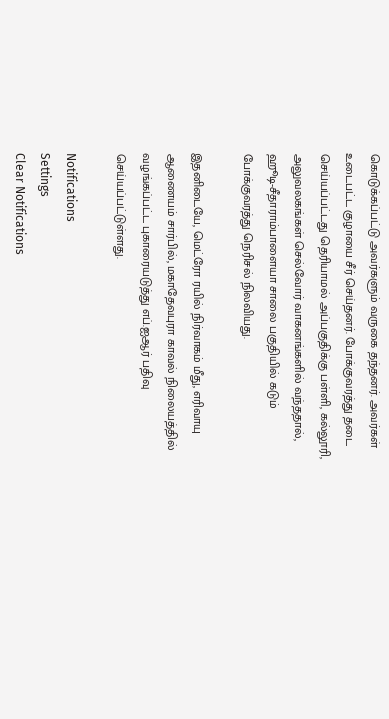கொடுக்கப்பட்டு அவர்களும் வருகை தந்தனர். அவர்கள் உடைபட்ட குழாயை சீர் செய்தனர். போக்குவரத்து தடை செய்யப்பட்டது தெரியாமல் அப்பகுதிக்கு பள்ளி, கல்லூரி, அலுவலகங்கள் செல்வோர் வாகனங்களில் வந்ததால், ஹூடி-சீதாராம்பாளையா சாலை பகுதியில் கடும் போக்குவரத்து நெரிசல் நிலவியது.

இதனிடையே, மெட்ரோ ரயில் நிர்வாகம் மீது, எரிவாயு ஆணையம் சார்பில், மகாதேவபுரா காவல் நிலையத்தில் வழங்கப்பட்ட புகாரையடுத்து எப்.ஐஆர் பதிவு செய்யப்பட்டுள்ளது.

Notifications
Settings
Clear Notifications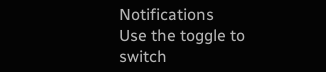Notifications
Use the toggle to switch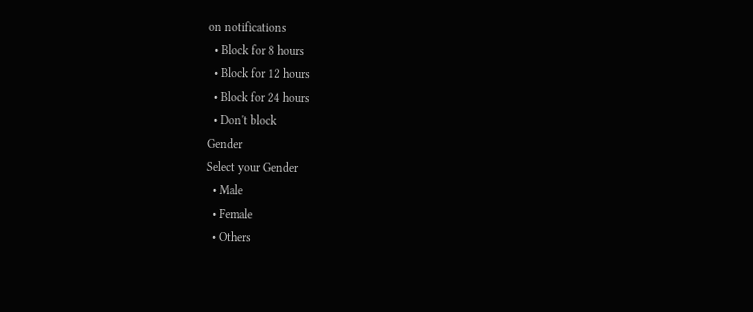on notifications
  • Block for 8 hours
  • Block for 12 hours
  • Block for 24 hours
  • Don't block
Gender
Select your Gender
  • Male
  • Female
  • Others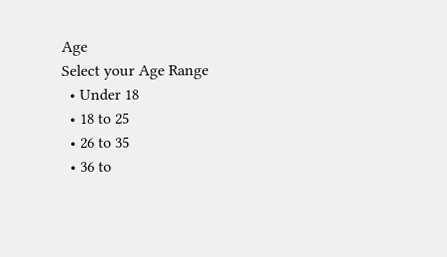Age
Select your Age Range
  • Under 18
  • 18 to 25
  • 26 to 35
  • 36 to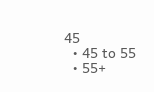45
  • 45 to 55
  • 55+